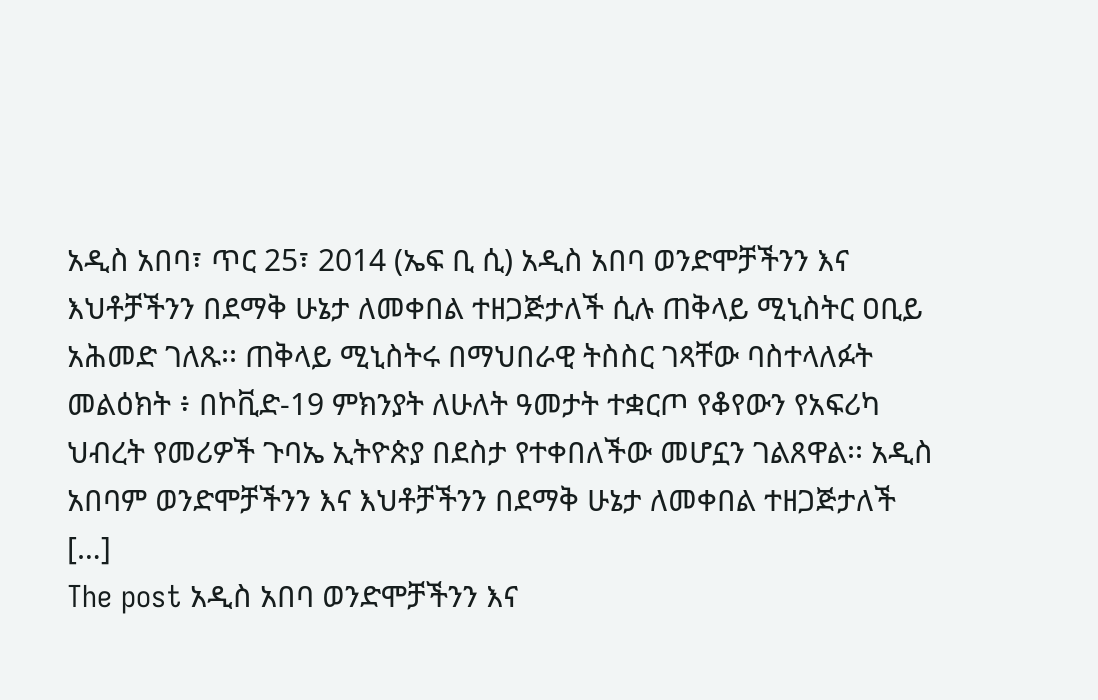አዲስ አበባ፣ ጥር 25፣ 2014 (ኤፍ ቢ ሲ) አዲስ አበባ ወንድሞቻችንን እና እህቶቻችንን በደማቅ ሁኔታ ለመቀበል ተዘጋጅታለች ሲሉ ጠቅላይ ሚኒስትር ዐቢይ አሕመድ ገለጹ፡፡ ጠቅላይ ሚኒስትሩ በማህበራዊ ትስስር ገጻቸው ባስተላለፉት መልዕክት ፥ በኮቪድ-19 ምክንያት ለሁለት ዓመታት ተቋርጦ የቆየውን የአፍሪካ ህብረት የመሪዎች ጉባኤ ኢትዮጵያ በደስታ የተቀበለችው መሆኗን ገልጸዋል፡፡ አዲስ አበባም ወንድሞቻችንን እና እህቶቻችንን በደማቅ ሁኔታ ለመቀበል ተዘጋጅታለች […]
The post አዲስ አበባ ወንድሞቻችንን እና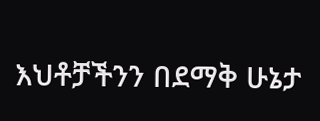እህቶቻችንን በደማቅ ሁኔታ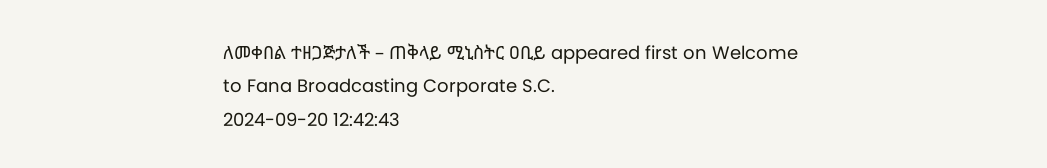ለመቀበል ተዘጋጅታለች – ጠቅላይ ሚኒስትር ዐቢይ appeared first on Welcome to Fana Broadcasting Corporate S.C.
2024-09-20 12:42:43